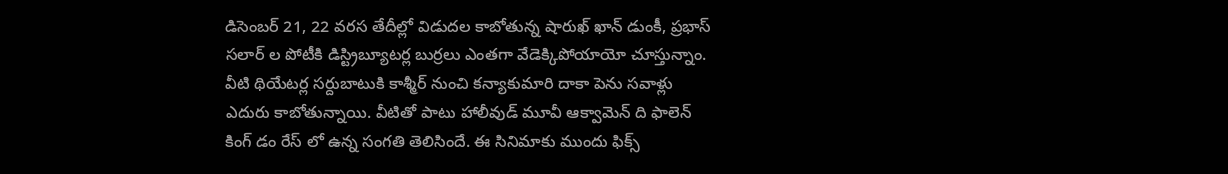డిసెంబర్ 21, 22 వరస తేదీల్లో విడుదల కాబోతున్న షారుఖ్ ఖాన్ డుంకీ, ప్రభాస్ సలార్ ల పోటీకి డిస్ట్రిబ్యూటర్ల బుర్రలు ఎంతగా వేడెక్కిపోయాయో చూస్తున్నాం. వీటి థియేటర్ల సర్దుబాటుకి కాశ్మీర్ నుంచి కన్యాకుమారి దాకా పెను సవాళ్లు ఎదురు కాబోతున్నాయి. వీటితో పాటు హాలీవుడ్ మూవీ ఆక్వామెన్ ది ఫాలెన్ కింగ్ డం రేస్ లో ఉన్న సంగతి తెలిసిందే. ఈ సినిమాకు ముందు ఫిక్స్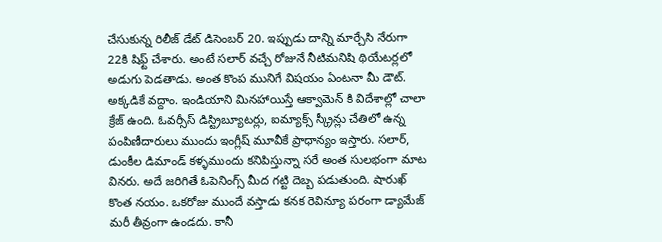చేసుకున్న రిలీజ్ డేట్ డిసెంబర్ 20. ఇప్పుడు దాన్ని మార్చేసి నేరుగా 22కి షిఫ్ట్ చేశారు. అంటే సలార్ వచ్చే రోజునే నీటిమనిషి థియేటర్లలో అడుగు పెడతాడు. అంత కొంప మునిగే విషయం ఏంటనా మీ డౌట్.
అక్కడికే వద్దాం. ఇండియాని మినహాయిస్తే ఆక్వామెన్ కి విదేశాల్లో చాలా క్రేజ్ ఉంది. ఓవర్సీస్ డిస్ట్రిబ్యూటర్లు, ఐమ్యాక్స్ స్క్రీన్లు చేతిలో ఉన్న పంపిణీదారులు ముందు ఇంగ్లీష్ మూవీకే ప్రాధాన్యం ఇస్తారు. సలార్, డుంకీల డిమాండ్ కళ్ళముందు కనిపిస్తున్నా సరే అంత సులభంగా మాట వినరు. అదే జరిగితే ఓపెనింగ్స్ మీద గట్టి దెబ్బ పడుతుంది. షారుఖ్ కొంత నయం. ఒకరోజు ముందే వస్తాడు కనక రెవిన్యూ పరంగా డ్యామేజ్ మరీ తీవ్రంగా ఉండదు. కానీ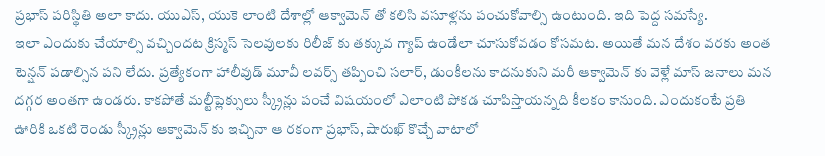ప్రభాస్ పరిస్థితి అలా కాదు. యుఎస్, యుకె లాంటి దేశాల్లో ఆక్వామెన్ తో కలిసి వసూళ్లను పంచుకోవాల్సి ఉంటుంది. ఇది పెద్ద సమస్యే.
ఇలా ఎందుకు చేయాల్సి వచ్చిందట క్రిస్మస్ సెలవులకు రిలీజ్ కు తక్కువ గ్యాప్ ఉండేలా చూసుకోవడం కోసమట. అయితే మన దేశం వరకు అంత టెన్షన్ పడాల్సిన పని లేదు. ప్రత్యేకంగా హాలీవుడ్ మూవీ లవర్స్ తప్పించి సలార్, డుంకీలను కాదనుకుని మరీ ఆక్వామెన్ కు వెళ్లే మాస్ జనాలు మన దగ్గర అంతగా ఉండరు. కాకపోతే మల్టీప్లెక్సులు స్క్రీన్లు పంచే విషయంలో ఎలాంటి పోకడ చూపిస్తాయన్నది కీలకం కానుంది. ఎందుకంటే ప్రతి ఊరికి ఒకటి రెండు స్క్రీన్లు ఆక్వామెన్ కు ఇచ్చినా ఆ రకంగా ప్రభాస్, షారుఖ్ కొచ్చే వాటాలో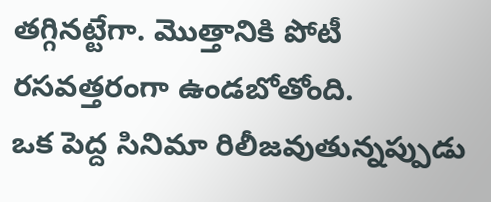తగ్గినట్టేగా. మొత్తానికి పోటీ రసవత్తరంగా ఉండబోతోంది.
ఒక పెద్ద సినిమా రిలీజవుతున్నప్పుడు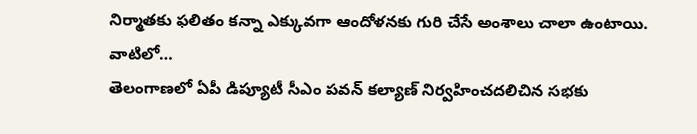నిర్మాతకు ఫలితం కన్నా ఎక్కువగా ఆందోళనకు గురి చేసే అంశాలు చాలా ఉంటాయి. వాటిలో…
తెలంగాణలో ఏపీ డిప్యూటీ సీఎం పవన్ కల్యాణ్ నిర్వహించదలిచిన సభకు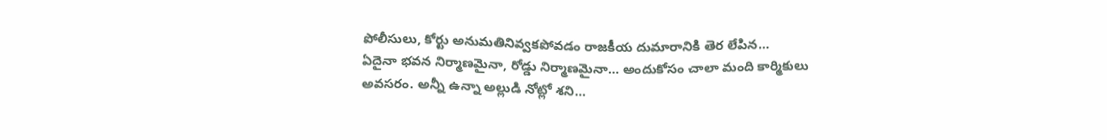పోలీసులు, కోర్టు అనుమతినివ్వకపోవడం రాజకీయ దుమారానికి తెర లేపిన…
ఏదైనా భవన నిర్మాణమైనా, రోడ్డు నిర్మాణమైనా… అందుకోసం చాలా మంది కార్మికులు అవసరం. అన్నీ ఉన్నా అల్లుడి నోట్లో శని…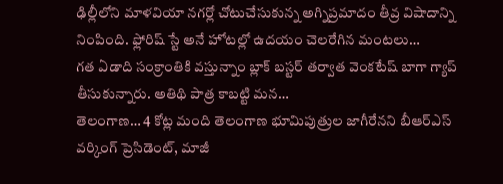ఢిల్లీలోని మాళవియా నగర్లో చోటుచేసుకున్న అగ్నిప్రమాదం తీవ్ర విషాదాన్ని నింపింది. ఫ్లోరిష్ స్టే అనే హోటల్లో ఉదయం చెలరేగిన మంటలు…
గత ఏడాది సంక్రాంతికి వస్తున్నాం బ్లాక్ బస్టర్ తర్వాత వెంకటేష్ బాగా గ్యాప్ తీసుకున్నారు. అతిథి పాత్ర కాబట్టి మన…
తెలంగాణ… 4 కోట్ల మంది తెలంగాణ భూమిపుత్రుల జాగీరేనని బీఆర్ఎస్ వర్కింగ్ ప్రెసిడెంట్, మాజీ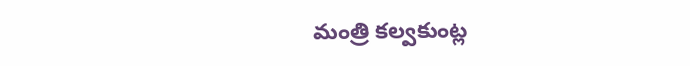మంత్రి కల్వకుంట్ల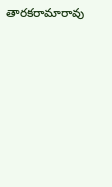తారకరామారావు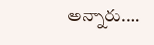అన్నారు.…